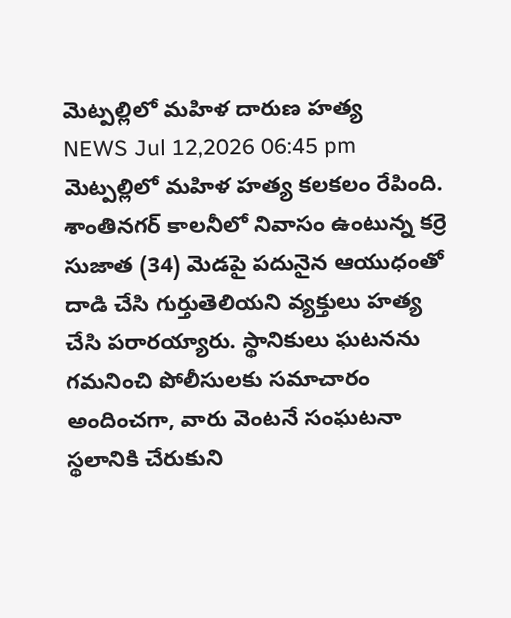మెట్పల్లిలో మహిళ దారుణ హత్య
NEWS Jul 12,2026 06:45 pm
మెట్పల్లిలో మహిళ హత్య కలకలం రేపింది. శాంతినగర్ కాలనీలో నివాసం ఉంటున్న కర్రె సుజాత (34) మెడపై పదునైన ఆయుధంతో దాడి చేసి గుర్తుతెలియని వ్యక్తులు హత్య చేసి పరారయ్యారు. స్థానికులు ఘటనను గమనించి పోలీసులకు సమాచారం అందించగా, వారు వెంటనే సంఘటనా స్థలానికి చేరుకుని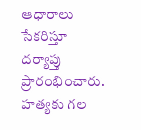ఆధారాలు సేకరిస్తూ దర్యాప్తు ప్రారంభించారు. హత్యకు గల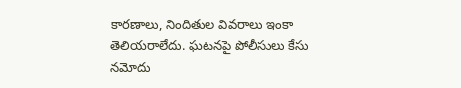కారణాలు, నిందితుల వివరాలు ఇంకా తెలియరాలేదు. ఘటనపై పోలీసులు కేసు నమోదు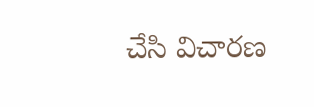చేసి విచారణ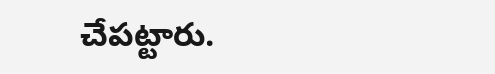చేపట్టారు.